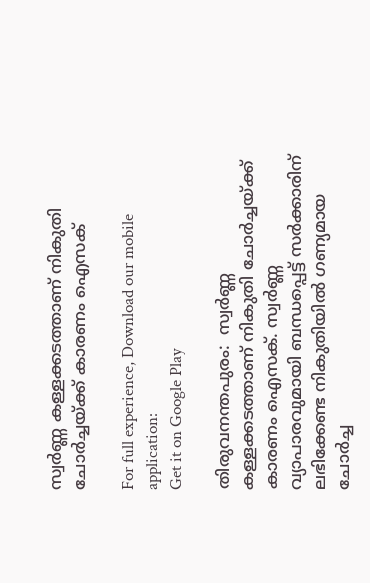സ്വര്‍ണ്ണ കള്ളക്കടത്താണ് നികുതി ചോര്‍ച്ചയ്ക്ക് കാരണം ഐസക്

For full experience, Download our mobile application:
Get it on Google Play

തിരുവനന്തപുരം:  സ്വര്‍ണ്ണ കള്ളക്കടത്താണ് നികുതി ചോര്‍ച്ചയ്ക്ക് കാരണം ഐസക്. സ്വര്‍ണ്ണ വ്യാപാരവുമായി ബന്ധപ്പെട്ട് സര്‍ക്കാരിന് ലഭിക്കേണ്ട നികുതിയില്‍ ഗണ്യമായ ചോര്‍ച്ച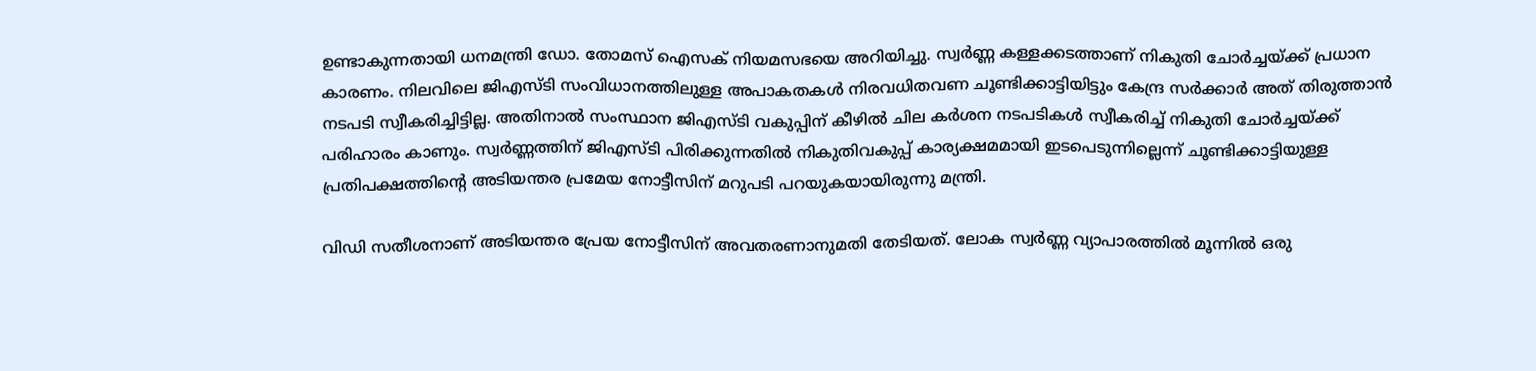ഉണ്ടാകുന്നതായി ധനമന്ത്രി ഡോ. തോമസ് ഐസക് നിയമസഭയെ അറിയിച്ചു. സ്വര്‍ണ്ണ കള്ളക്കടത്താണ് നികുതി ചോര്‍ച്ചയ്ക്ക് പ്രധാന കാരണം. നിലവിലെ ജിഎസ്ടി സംവിധാനത്തിലുള്ള അപാകതകള്‍ നിരവധിതവണ ചൂണ്ടിക്കാട്ടിയിട്ടും കേന്ദ്ര സര്‍ക്കാര്‍ അത് തിരുത്താന്‍ നടപടി സ്വീകരിച്ചിട്ടില്ല. അതിനാല്‍ സംസ്ഥാന ജിഎസ്ടി വകുപ്പിന് കീഴില്‍ ചില കര്‍ശന നടപടികള്‍ സ്വീകരിച്ച്‌ നികുതി ചോര്‍ച്ചയ്ക്ക് പരിഹാരം കാണും. സ്വര്‍ണ്ണത്തിന് ജിഎസ്ടി പിരിക്കുന്നതില്‍ നികുതിവകുപ്പ് കാര്യക്ഷമമായി ഇടപെടുന്നില്ലെന്ന് ചൂണ്ടിക്കാട്ടിയുള്ള പ്രതിപക്ഷത്തിന്റെ അടിയന്തര പ്രമേയ നോട്ടീസിന് മറുപടി പറയുകയായിരുന്നു മന്ത്രി.

വിഡി സതീശനാണ് അടിയന്തര പ്രേയ നോട്ടീസിന് അവതരണാനുമതി തേടിയത്. ലോക സ്വര്‍ണ്ണ വ്യാപാരത്തില്‍ മൂന്നില്‍ ഒരു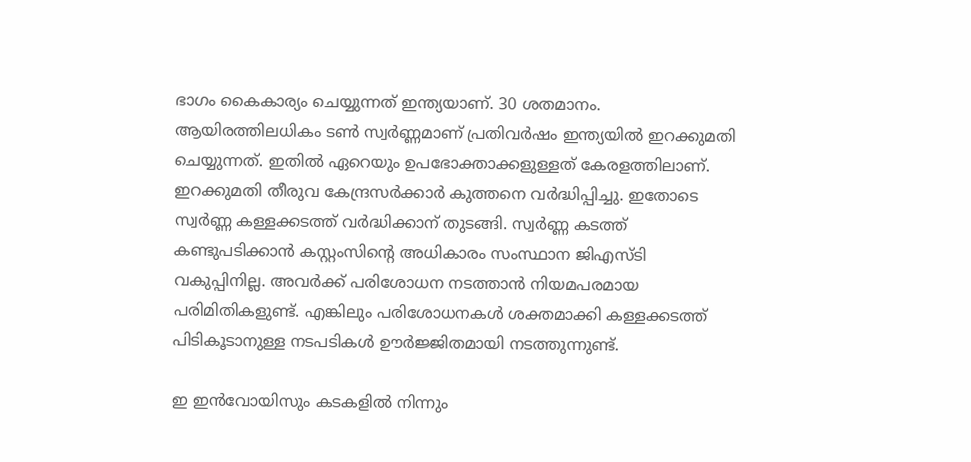ഭാഗം കൈകാര്യം ചെയ്യുന്നത് ഇന്ത്യയാണ്. 30 ശതമാനം. ആയിരത്തിലധികം ടണ്‍ സ്വര്‍ണ്ണമാണ് പ്രതിവര്‍ഷം ഇന്ത്യയില്‍ ഇറക്കുമതി ചെയ്യുന്നത്. ഇതില്‍ ഏറെയും ഉപഭോക്താക്കളുള്ളത് കേരളത്തിലാണ്. ഇറക്കുമതി തീരുവ കേന്ദ്രസര്‍ക്കാര്‍ കുത്തനെ വര്‍ദ്ധിപ്പിച്ചു. ഇതോടെ സ്വര്‍ണ്ണ കള്ളക്കടത്ത് വര്‍ദ്ധിക്കാന് തുടങ്ങി. സ്വര്‍ണ്ണ കടത്ത് കണ്ടുപടിക്കാന്‍ കസ്റ്റംസിന്റെ അധികാരം സംസ്ഥാന ജിഎസ്ടി വകുപ്പിനില്ല. അവര്‍ക്ക് പരിശോധന നടത്താന്‍ നിയമപരമായ പരിമിതികളുണ്ട്. എങ്കിലും പരിശോധനകള്‍ ശക്തമാക്കി കള്ളക്കടത്ത് പിടികൂടാനുള്ള നടപടികള്‍ ഊര്‍ജ്ജിതമായി നടത്തുന്നുണ്ട്.

ഇ ഇന്‍വോയിസും കടകളില്‍ നിന്നും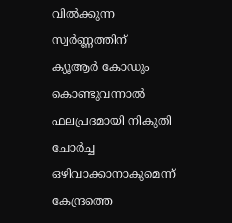വില്‍ക്കുന്ന സ്വര്‍ണ്ണത്തിന് ക്യൂആര്‍ കോഡും കൊണ്ടുവന്നാല്‍ ഫലപ്രദമായി നികുതി ചോര്‍ച്ച ഒഴിവാക്കാനാകുമെന്ന് കേന്ദ്രത്തെ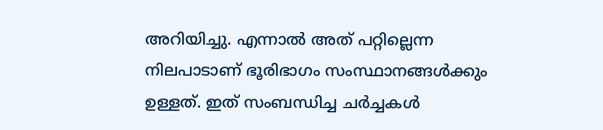അറിയിച്ചു. എന്നാല്‍ അത് പറ്റില്ലെന്ന നിലപാടാണ് ഭൂരിഭാഗം സംസ്ഥാനങ്ങള്‍ക്കും ഉള്ളത്. ഇത് സംബന്ധിച്ച ചര്‍ച്ചകള്‍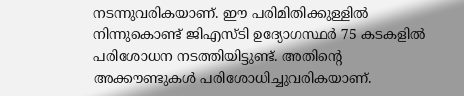നടന്നുവരികയാണ്. ഈ പരിമിതിക്കുള്ളില്‍ നിന്നുകൊണ്ട് ജിഎസ്ടി ഉദ്യോഗസ്ഥര്‍ 75 കടകളില്‍ പരിശോധന നടത്തിയിട്ടുണ്ട്. അതിന്റെ അക്കൗണ്ടുകള്‍ പരിശോധിച്ചുവരികയാണ്.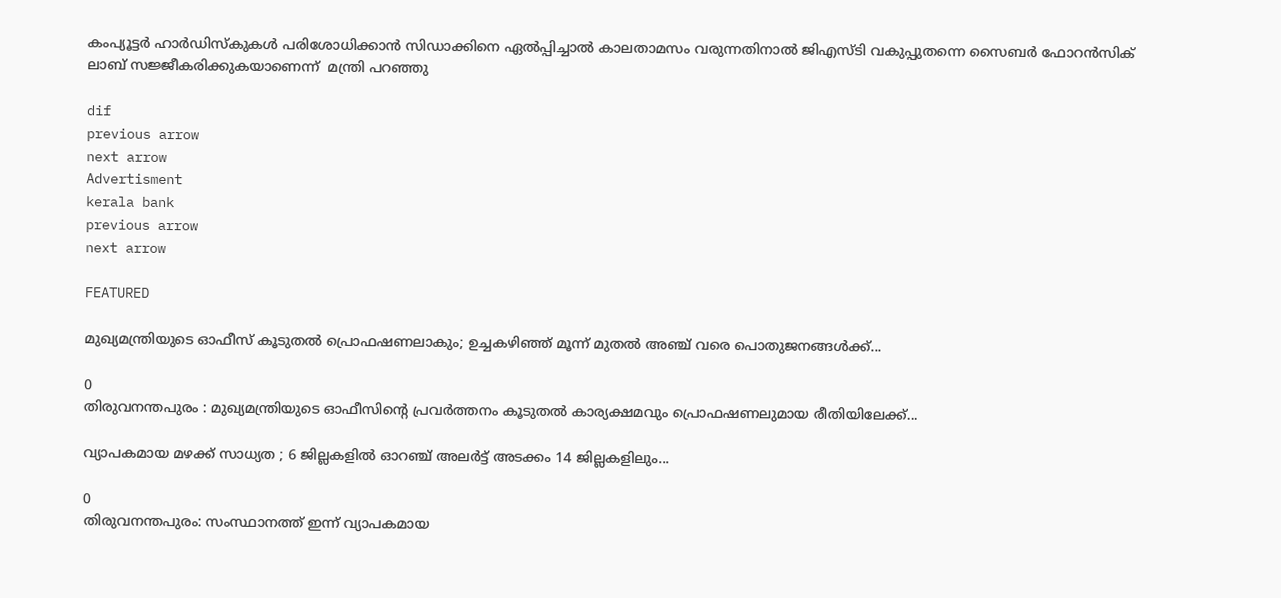കംപ്യൂട്ടര്‍ ഹാര്‍ഡിസ്‌കുകള്‍ പരിശോധിക്കാന്‍ സിഡാക്കിനെ ഏല്‍പ്പിച്ചാല്‍ കാലതാമസം വരുന്നതിനാല്‍ ജിഎസ്ടി വകുപ്പുതന്നെ സൈബര്‍ ഫോറന്‍സിക് ലാബ് സജ്ജീകരിക്കുകയാണെന്ന്  മന്ത്രി പറഞ്ഞു

dif
previous arrow
next arrow
Advertisment
kerala bank
previous arrow
next arrow

FEATURED

മുഖ്യമന്ത്രിയുടെ ഓഫീസ് കൂടുതൽ പ്രൊഫഷണലാകും; ഉച്ചകഴിഞ്ഞ് മൂന്ന് മുതൽ അഞ്ച് വരെ പൊതുജനങ്ങൾക്ക്...

0
തിരുവനന്തപുരം : മുഖ്യമന്ത്രിയുടെ ഓഫീസിന്റെ പ്രവർത്തനം കൂടുതൽ കാര്യക്ഷമവും പ്രൊഫഷണലുമായ രീതിയിലേക്ക്...

വ്യാപകമായ മഴക്ക് സാധ്യത ; 6 ജില്ലകളിൽ ഓറഞ്ച് അലർട്ട് അടക്കം 14 ജില്ലകളിലും...

0
തിരുവനന്തപുരം: സംസ്ഥാനത്ത് ഇന്ന് വ്യാപകമായ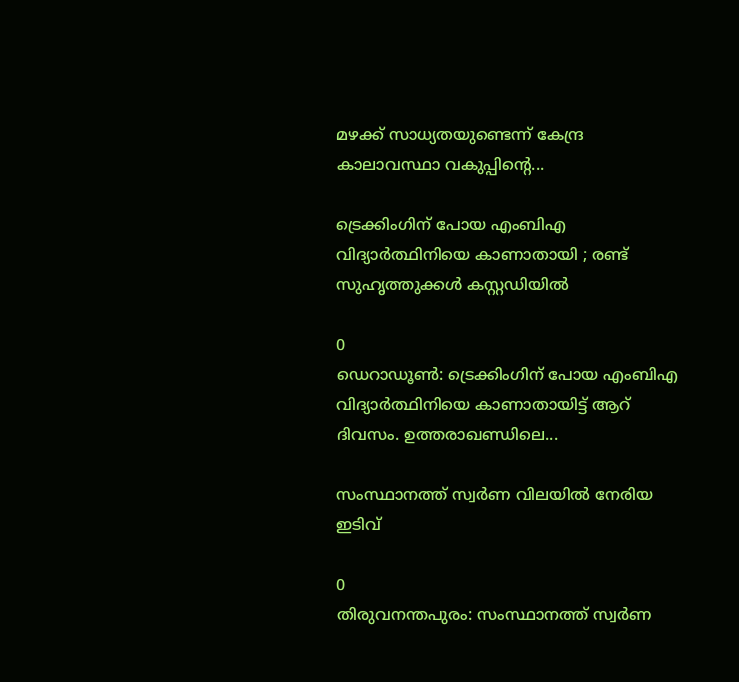മഴക്ക് സാധ്യതയുണ്ടെന്ന് കേന്ദ്ര കാലാവസ്ഥാ വകുപ്പിന്‍റെ...

ട്രെക്കിംഗിന് പോയ എംബിഎ വിദ്യാർത്ഥിനിയെ കാണാതായി ; രണ്ട് സുഹൃത്തുക്കൾ കസ്റ്റഡിയിൽ

0
ഡെറാഡൂണ്‍: ട്രെക്കിംഗിന് പോയ എംബിഎ വിദ്യാർത്ഥിനിയെ കാണാതായിട്ട് ആറ് ദിവസം. ഉത്തരാഖണ്ഡിലെ...

സംസ്ഥാനത്ത് സ്വർണ വിലയിൽ നേരിയ ഇടിവ്

0
തിരുവനന്തപുരം: സംസ്ഥാനത്ത് സ്വർണ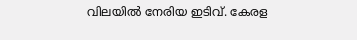വിലയിൽ നേരിയ ഇടിവ്. കേരള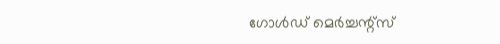ഗോൾഡ് മെർച്ചന്റ്സ്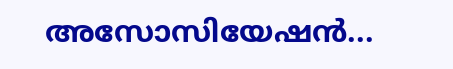അസോസിയേഷൻ...